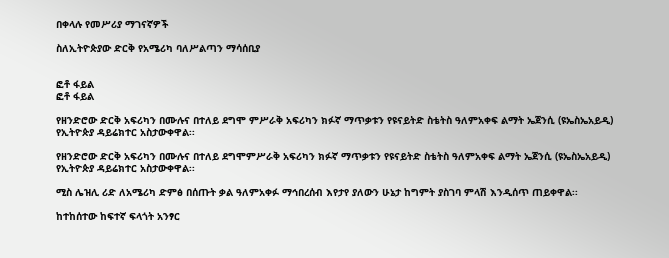በቀላሉ የመሥሪያ ማገናኛዎች

ስለኢትዮጵያው ድርቅ የአሜሪካ ባለሥልጣን ማሳሰቢያ


ፎቶ ፋይል
ፎቶ ፋይል

የዘንድሮው ድርቅ አፍሪካን በሙሉና በተለይ ደግሞ ምሥራቅ አፍሪካን ክፉኛ ማጥቃቱን የዩናይትድ ስቴትስ ዓለምአቀፍ ልማት ኤጀንሲ (ዩኤስኤአይዲ) የኢትዮጵያ ዳይሬክተር አስታውቀዋል፡፡

የዘንድሮው ድርቅ አፍሪካን በሙሉና በተለይ ደግሞምሥራቅ አፍሪካን ክፉኛ ማጥቃቱን የዩናይትድ ስቴትስ ዓለምአቀፍ ልማት ኤጀንሲ (ዩኤስኤአይዲ) የኢትዮጵያ ዳይሬክተር አስታውቀዋል፡፡

ሚስ ሌዝሊ ሪድ ለአሜሪካ ድምፅ በሰጡት ቃል ዓለምአቀፉ ማኅበረሰብ እየታየ ያለውን ሁኔታ ከግምት ያስገባ ምላሽ እንዲሰጥ ጠይቀዋል፡፡

ከተከሰተው ከፍተኛ ፍላጎት አንፃር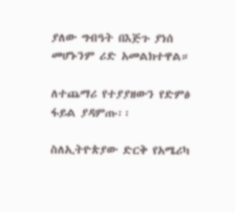ያለው ግብዓት በእጅጉ ያነሰ መሆኑንም ሪድ አመልክተዋል።

ለተጨማሪ የተያያዘውን የድምፅ ፋይል ያዳምጡ፡፡

ስለኢትዮጵያው ድርቅ የአሜሪካ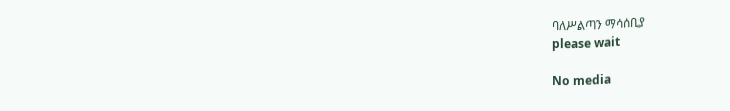ባለሥልጣን ማሳሰቢያ
please wait

No media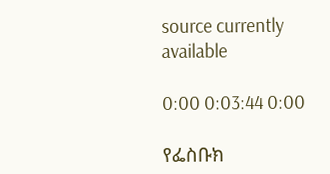source currently available

0:00 0:03:44 0:00

የፌስቡክ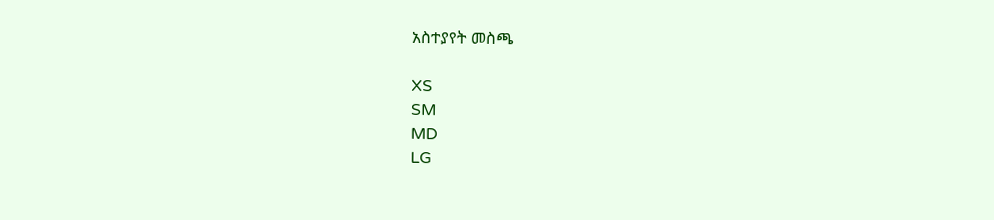አስተያየት መስጫ

XS
SM
MD
LG